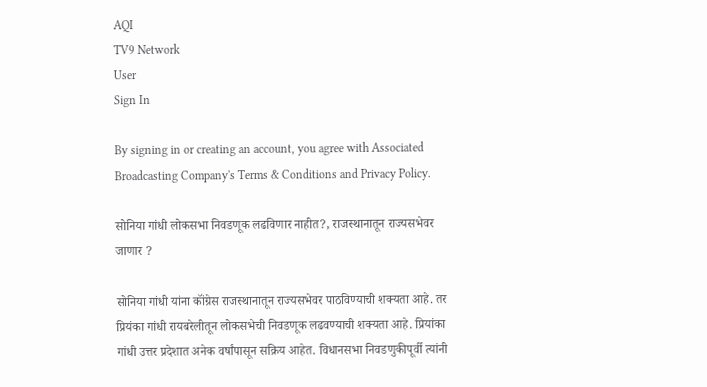AQI
TV9 Network
User
Sign In

By signing in or creating an account, you agree with Associated Broadcasting Company's Terms & Conditions and Privacy Policy.

सोनिया गांधी लोकसभा निवडणूक लढविणार नाहीत?, राजस्थानातून राज्यसभेवर जाणार ?

सोनिया गांधी यांना कॉंग्रेस राजस्थानातून राज्यसभेवर पाठविण्याची शक्यता आहे. तर प्रियंका गांधी रायबरेलीतून लोकसभेची निवडणूक लढवण्याची शक्यता आहे. प्रियांका गांधी उत्तर प्रदेशात अनेक वर्षांपासून सक्रिय आहेत. विधानसभा निवडणुकीपूर्वी त्यांनी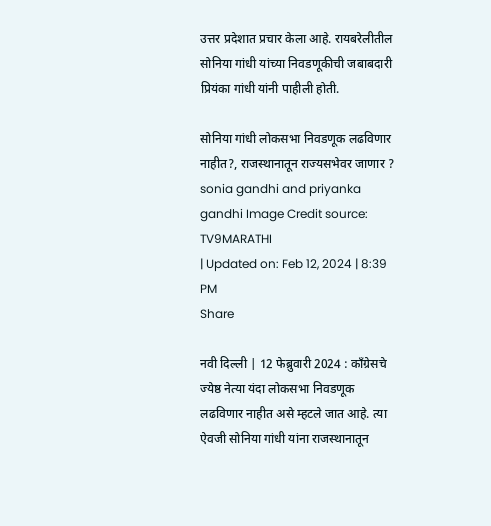उत्तर प्रदेशात प्रचार केला आहे. रायबरेलीतील सोनिया गांधी यांच्या निवडणूकीची जबाबदारी प्रियंका गांधी यांनी पाहीली होती.

सोनिया गांधी लोकसभा निवडणूक लढविणार नाहीत?, राजस्थानातून राज्यसभेवर जाणार ?
sonia gandhi and priyanka gandhi Image Credit source: TV9MARATHI
| Updated on: Feb 12, 2024 | 8:39 PM
Share

नवी दिल्ली | 12 फेब्रुवारी 2024 : कॉंग्रेसचे ज्येष्ठ नेत्या यंदा लोकसभा निवडणूक लढविणार नाहीत असे म्हटले जात आहे. त्या ऐवजी सोनिया गांधी यांना राजस्थानातून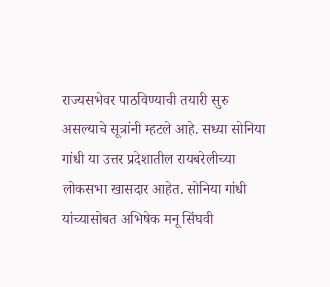राज्यसभेवर पाठविण्याची तयारी सुरु असल्याचे सूत्रांनी म्हटले आहे. सध्या सोनिया गांधी या उत्तर प्रदेशातील रायबरेलीच्या लोकसभा खासदार आहेत. सोनिया गांधी यांच्यासोबत अभिषेक मनू सिंघवी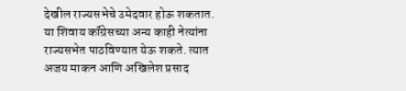देखील राज्यसभेचे उमेदवार होऊ शकतात. या शिवाय कॉंग्रेसच्या अन्य काही नेत्यांना राज्यसभेत पाठविण्यात येऊ शकते. त्यात अजय माकन आणि अखिलेश प्रसाद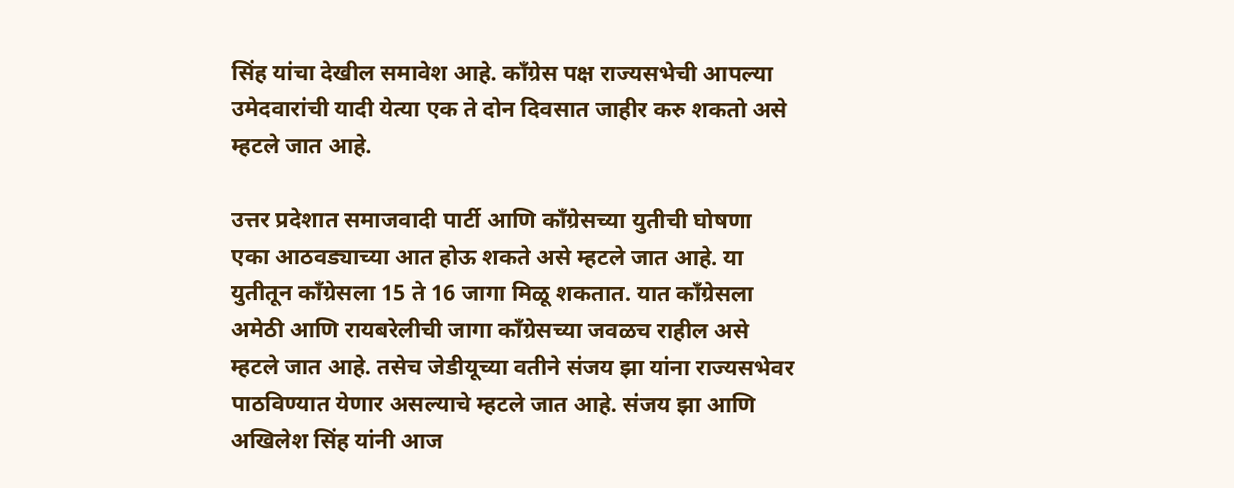सिंह यांचा देखील समावेश आहे. कॉंग्रेस पक्ष राज्यसभेची आपल्या उमेदवारांची यादी येत्या एक ते दोन दिवसात जाहीर करु शकतो असे म्हटले जात आहे.

उत्तर प्रदेशात समाजवादी पार्टी आणि कॉंग्रेसच्या युतीची घोषणा एका आठवड्याच्या आत होऊ शकते असे म्हटले जात आहे. या युतीतून कॉंग्रेसला 15 ते 16 जागा मिळू शकतात. यात कॉंग्रेसला अमेठी आणि रायबरेलीची जागा कॉंग्रेसच्या जवळच राहील असे म्हटले जात आहे. तसेच जेडीयूच्या वतीने संजय झा यांना राज्यसभेवर पाठविण्यात येणार असल्याचे म्हटले जात आहे. संजय झा आणि अखिलेश सिंह यांनी आज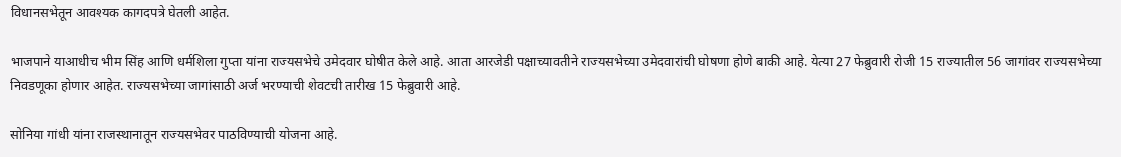विधानसभेतून आवश्यक कागदपत्रे घेतली आहेत.

भाजपाने याआधीच भीम सिंह आणि धर्मशिला गुप्ता यांना राज्यसभेचे उमेदवार घोषीत केले आहे. आता आरजेडी पक्षाच्यावतीने राज्यसभेच्या उमेदवारांची घोषणा होणे बाकी आहे. येत्या 27 फेब्रुवारी रोजी 15 राज्यातील 56 जागांवर राज्यसभेच्या निवडणूका होणार आहेत. राज्यसभेच्या जागांसाठी अर्ज भरण्याची शेवटची तारीख 15 फेब्रुवारी आहे.

सोनिया गांधी यांना राजस्थानातून राज्यसभेवर पाठविण्याची योजना आहे.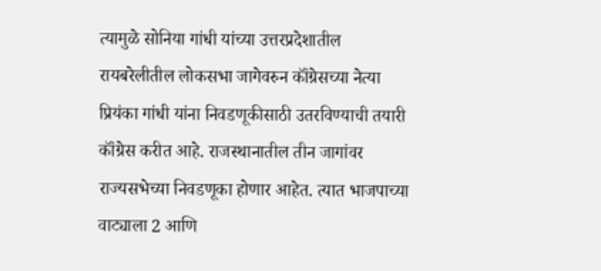त्यामुळे सोनिया गांधी यांच्या उत्तरप्रदेशातील रायबरेलीतील लोकसभा जागेवरुन कॉंग्रेसच्या नेत्या प्रियंका गांधी यांना निवडणूकीसाठी उतरविण्याची तयारी कॉंग्रेस करीत आहे. राजस्थानातील तीन जागांवर राज्यसभेच्या निवडणूका होणार आहेत. त्यात भाजपाच्या वाट्याला 2 आणि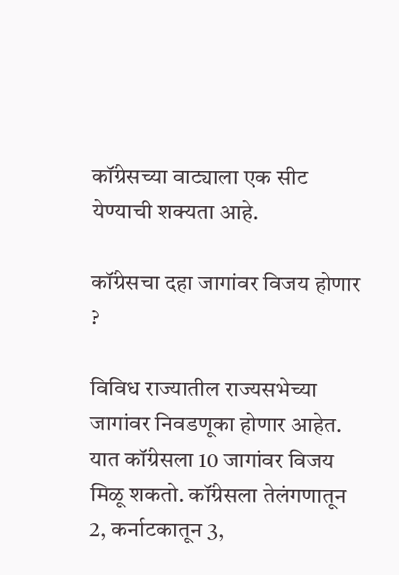कॉंग्रेसच्या वाट्याला एक सीट येण्याची शक्यता आहे.

कॉंग्रेसचा दहा जागांवर विजय होणार ?

विविध राज्यातील राज्यसभेच्या जागांवर निवडणूका होणार आहेत. यात कॉंग्रेसला 10 जागांवर विजय मिळू शकतो. कॉंग्रेसला तेलंगणातून 2, कर्नाटकातून 3,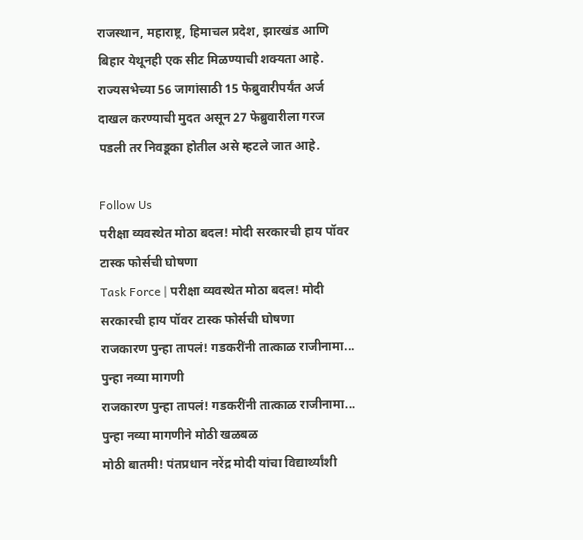राजस्थान, महाराष्ट्र, हिमाचल प्रदेश, झारखंड आणि बिहार येथूनही एक सीट मिळण्याची शक्यता आहे. राज्यसभेच्या 56 जागांसाठी 15 फेब्रुवारीपर्यंत अर्ज दाखल करण्याची मुदत असून 27 फेब्रुवारीला गरज पडली तर निवडूका होतील असे म्हटले जात आहे.

Follow Us
परीक्षा व्यवस्थेत मोठा बदल! मोदी सरकारची हाय पॉवर टास्क फोर्सची घोषणा
Task Force | परीक्षा व्यवस्थेत मोठा बदल! मोदी सरकारची हाय पॉवर टास्क फोर्सची घोषणा
राजकारण पुन्हा तापलं! गडकरींनी तात्काळ राजीनामा... पुन्हा नव्या मागणी
राजकारण पुन्हा तापलं! गडकरींनी तात्काळ राजीनामा...  पुन्हा नव्या मागणीने मोठी खळबळ
मोठी बातमी! पंतप्रधान नरेंद्र मोदी यांचा विद्यार्थ्यांशी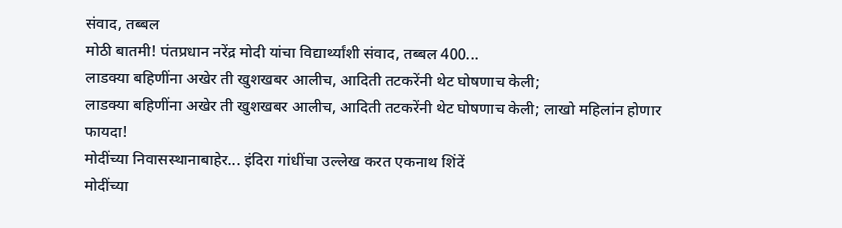संवाद, तब्बल
मोठी बातमी! पंतप्रधान नरेंद्र मोदी यांचा विद्यार्थ्यांशी संवाद, तब्बल 400...
लाडक्या बहिणींना अखेर ती खुशखबर आलीच, आदिती तटकरेंनी थेट घोषणाच केली;
लाडक्या बहिणींना अखेर ती खुशखबर आलीच, आदिती तटकरेंनी थेट घोषणाच केली; लाखो महिलांन होणार फायदा!
मोदींच्या निवासस्थानाबाहेर... इंदिरा गांधींचा उल्लेख करत एकनाथ शिंदें
मोदींच्या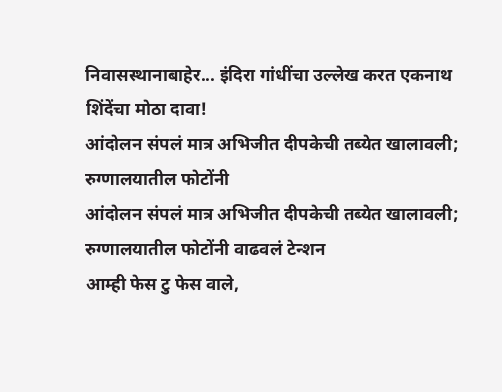निवासस्थानाबाहेर... इंदिरा गांधींचा उल्लेख करत एकनाथ शिंदेंचा मोठा दावा!
आंदोलन संपलं मात्र अभिजीत दीपकेची तब्येत खालावली; रुग्णालयातील फोटोंनी
आंदोलन संपलं मात्र अभिजीत दीपकेची तब्येत खालावली; रुग्णालयातील फोटोंनी वाढवलं टेन्शन
आम्ही फेस टु फेस वाले,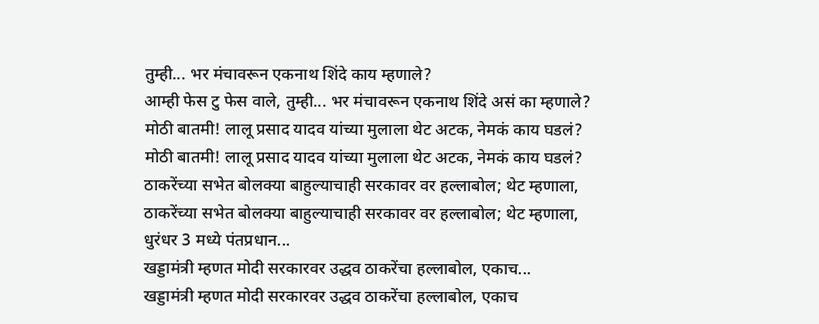तुम्ही... भर मंचावरून एकनाथ शिंदे काय म्हणाले?
आम्ही फेस टु फेस वाले, तुम्ही... भर मंचावरून एकनाथ शिंदे असं का म्हणाले?
मोठी बातमी! लालू प्रसाद यादव यांच्या मुलाला थेट अटक, नेमकं काय घडलं?
मोठी बातमी! लालू प्रसाद यादव यांच्या मुलाला थेट अटक, नेमकं काय घडलं?
ठाकरेंच्या सभेत बोलक्या बाहुल्याचाही सरकावर वर हल्लाबोल; थेट म्हणाला,
ठाकरेंच्या सभेत बोलक्या बाहुल्याचाही सरकावर वर हल्लाबोल; थेट म्हणाला, धुरंधर 3 मध्ये पंतप्रधान...
खड्डामंत्री म्हणत मोदी सरकारवर उद्धव ठाकरेंचा हल्लाबोल, एकाच...
खड्डामंत्री म्हणत मोदी सरकारवर उद्धव ठाकरेंचा हल्लाबोल, एकाच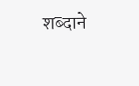शब्दाने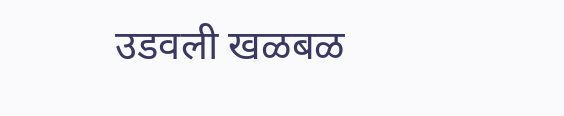उडवली खळबळ